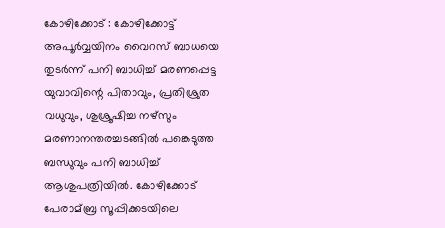കോഴിക്കോട് : കോഴിക്കോട്ട് അപൂര്‍വ്വയിനം വൈറസ് ബാധയെ തുടര്‍ന്ന് പനി ബാധിച്ച്‌ മരണപ്പെട്ട യുവാവിന്റെ പിതാവും, പ്രതിശ്രുത വധുവും, ശുശ്രൂഷിച്ച നഴ്‌സും മരണാനന്തരച്ചടങ്ങില്‍ പങ്കെടുത്ത ബന്ധുവും പനി ബാധിച്ച്‌ ആശുപത്രിയില്‍. കോഴിക്കോട് പേരാമ്ബ്ര സൂപ്പിക്കടയിലെ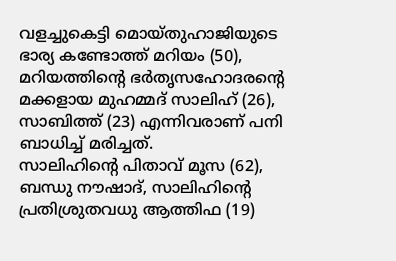വളച്ചുകെട്ടി മൊയ്തുഹാജിയുടെ ഭാര്യ കണ്ടോത്ത് മറിയം (50), മറിയത്തിന്റെ ഭര്‍തൃസഹോദരന്റെ മക്കളായ മുഹമ്മദ് സാലിഹ് (26), സാബിത്ത് (23) എന്നിവരാണ് പനി ബാധിച്ച്‌ മരിച്ചത്.
സാലിഹിന്റെ പിതാവ് മൂസ (62), ബന്ധു നൗഷാദ്, സാലിഹിന്റെ പ്രതിശ്രുതവധു ആത്തിഫ (19)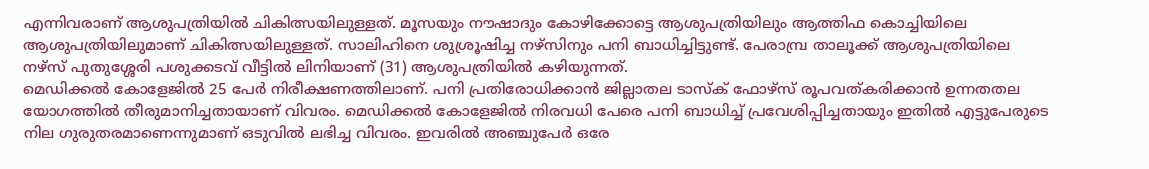എന്നിവരാണ് ആശുപത്രിയില്‍ ചികിത്സയിലുള്ളത്. മൂസയും നൗഷാദും കോഴിക്കോട്ടെ ആശുപത്രിയിലും ആത്തിഫ കൊച്ചിയിലെ ആശുപത്രിയിലുമാണ് ചികിത്സയിലുള്ളത്. സാലിഹിനെ ശുശ്രൂഷിച്ച നഴ്‌സിനും പനി ബാധിച്ചിട്ടുണ്ട്. പേരാമ്പ്ര താലൂക്ക് ആശുപത്രിയിലെ നഴ്‌സ് പുതുശ്ശേരി പശുക്കടവ് വീട്ടില്‍ ലിനിയാണ് (31) ആശുപത്രിയില്‍ കഴിയുന്നത്.
മെഡിക്കല്‍ കോളേജില്‍ 25 പേര്‍ നിരീക്ഷണത്തിലാണ്. പനി പ്രതിരോധിക്കാന്‍ ജില്ലാതല ടാസ്‌ക് ഫോഴ്സ് രൂപവത്കരിക്കാന്‍ ഉന്നതതല യോഗത്തില്‍ തീരുമാനിച്ചതായാണ് വിവരം. മെഡിക്കല്‍ കോളേജില്‍ നിരവധി പേരെ പനി ബാധിച്ച്‌ പ്രവേശിപ്പിച്ചതായും ഇതില്‍ എട്ടുപേരുടെ നില ഗുരുതരമാണെന്നുമാണ് ഒടുവില്‍ ലഭിച്ച വിവരം. ഇവരില്‍ അഞ്ചുപേര്‍ ഒരേ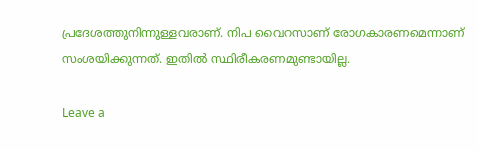പ്രദേശത്തുനിന്നുള്ളവരാണ്. നിപ വൈറസാണ് രോഗകാരണമെന്നാണ് സംശയിക്കുന്നത്. ഇതില്‍ സ്ഥിരീകരണമുണ്ടായില്ല.

Leave a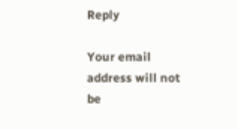Reply

Your email address will not be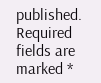published. Required fields are marked *